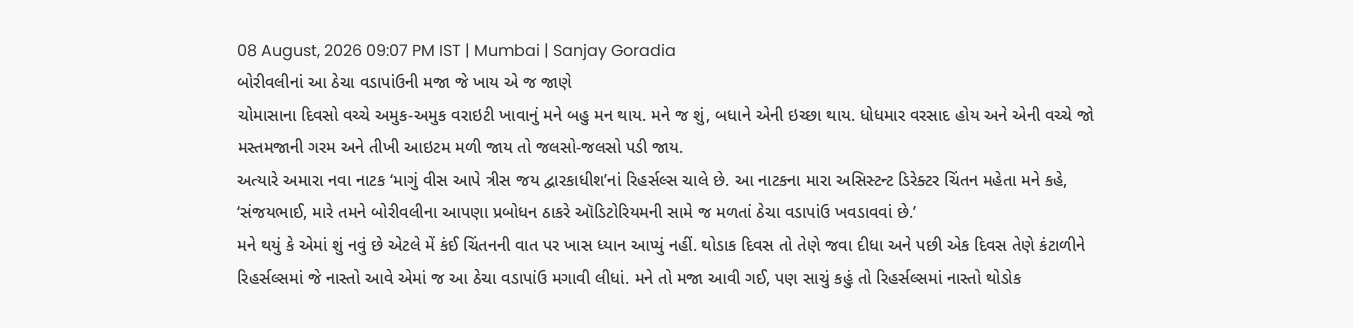08 August, 2026 09:07 PM IST | Mumbai | Sanjay Goradia
બોરીવલીનાં આ ઠેચા વડાપાંઉની મજા જે ખાય એ જ જાણે
ચોમાસાના દિવસો વચ્ચે અમુક-અમુક વરાઇટી ખાવાનું મને બહુ મન થાય. મને જ શું, બધાને એની ઇચ્છા થાય. ધોધમાર વરસાદ હોય અને એની વચ્ચે જો મસ્તમજાની ગરમ અને તીખી આઇટમ મળી જાય તો જલસો-જલસો પડી જાય.
અત્યારે અમારા નવા નાટક ‘માગું વીસ આપે ત્રીસ જય દ્વારકાધીશ’નાં રિહર્સલ્સ ચાલે છે. આ નાટકના મારા અસિસ્ટન્ટ ડિરેક્ટર ચિંતન મહેતા મને કહે, ‘સંજયભાઈ, મારે તમને બોરીવલીના આપણા પ્રબોધન ઠાકરે ઑડિટોરિયમની સામે જ મળતાં ઠેચા વડાપાંઉ ખવડાવવાં છે.’
મને થયું કે એમાં શું નવું છે એટલે મેં કંઈ ચિંતનની વાત પર ખાસ ધ્યાન આપ્યું નહીં. થોડાક દિવસ તો તેણે જવા દીધા અને પછી એક દિવસ તેણે કંટાળીને રિહર્સલ્સમાં જે નાસ્તો આવે એમાં જ આ ઠેચા વડાપાંઉ મગાવી લીધાં. મને તો મજા આવી ગઈ, પણ સાચું કહું તો રિહર્સલ્સમાં નાસ્તો થોડોક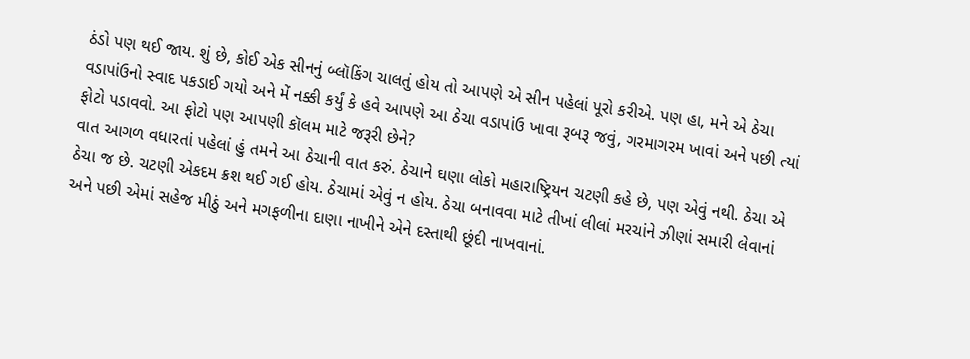ઠંડો પણ થઈ જાય. શું છે, કોઈ એક સીનનું બ્લૉકિંગ ચાલતું હોય તો આપણે એ સીન પહેલાં પૂરો કરીએ. પણ હા, મને એ ઠેચા વડાપાંઉનો સ્વાદ પકડાઈ ગયો અને મેં નક્કી કર્યું કે હવે આપણે આ ઠેચા વડાપાંઉ ખાવા રૂબરૂ જવું, ગરમાગરમ ખાવાં અને પછી ત્યાં ફોટો પડાવવો. આ ફોટો પણ આપણી કૉલમ માટે જરૂરી છેને?
વાત આગળ વધારતાં પહેલાં હું તમને આ ઠેચાની વાત કરું. ઠેચાને ઘણા લોકો મહારાષ્ટ્રિયન ચટણી કહે છે, પણ એવું નથી. ઠેચા એ ઠેચા જ છે. ચટણી એકદમ ક્રશ થઈ ગઈ હોય. ઠેચામાં એવું ન હોય. ઠેચા બનાવવા માટે તીખાં લીલાં મરચાંને ઝીણાં સમારી લેવાનાં અને પછી એમાં સહેજ મીઠું અને મગફળીના દાણા નાખીને એને દસ્તાથી છૂંદી નાખવાનાં.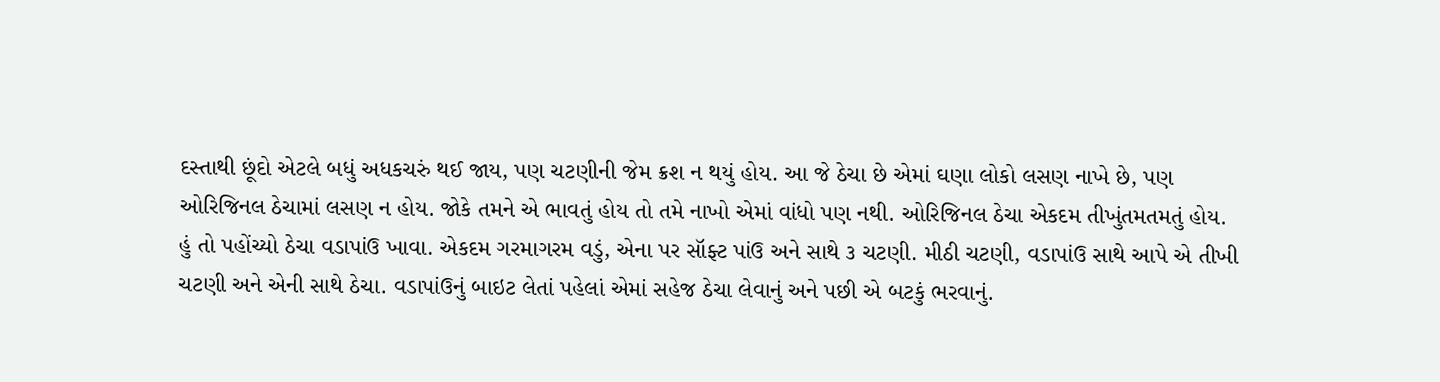દસ્તાથી છૂંદો એટલે બધું અધકચરું થઈ જાય, પણ ચટણીની જેમ ક્રશ ન થયું હોય. આ જે ઠેચા છે એમાં ઘણા લોકો લસણ નાખે છે, પણ ઓરિજિનલ ઠેચામાં લસણ ન હોય. જોકે તમને એ ભાવતું હોય તો તમે નાખો એમાં વાંધો પણ નથી. ઓરિજિનલ ઠેચા એકદમ તીખુંતમતમતું હોય.
હું તો પહોંચ્યો ઠેચા વડાપાંઉ ખાવા. એકદમ ગરમાગરમ વડું, એના પર સૉફ્ટ પાંઉ અને સાથે ૩ ચટણી. મીઠી ચટણી, વડાપાંઉ સાથે આપે એ તીખી ચટણી અને એની સાથે ઠેચા. વડાપાંઉનું બાઇટ લેતાં પહેલાં એમાં સહેજ ઠેચા લેવાનું અને પછી એ બટકું ભરવાનું.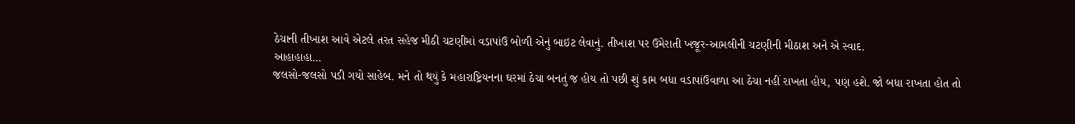ઠેચાની તીખાશ આવે એટલે તરત સહેજ મીઠી ચટણીમાં વડાપાંઉ બોળી એનું બાઇટ લેવાનું. તીખાશ પર ઉમેરાતી ખજૂર-આમલીની ચટણીની મીઠાશ અને એ સ્વાદ.
આહાહાહા...
જલસો-જલસો પડી ગયો સાહેબ. મને તો થયું કે મહારાષ્ટ્રિયનના ઘરમાં ઠેચા બનતું જ હોય તો પછી શું કામ બધા વડાપાંઉવાળા આ ઠેચા નહીં રાખતા હોય, પણ હશે. જો બધા રાખતા હોત તો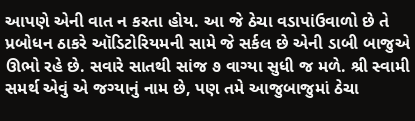આપણે એની વાત ન કરતા હોય. આ જે ઠેચા વડાપાંઉવાળો છે તે પ્રબોધન ઠાકરે ઑડિટોરિયમની સામે જે સર્કલ છે એની ડાબી બાજુએ ઊભો રહે છે. સવારે સાતથી સાંજ ૭ વાગ્યા સુધી જ મળે. શ્રી સ્વામી સમર્થ એવું એ જગ્યાનું નામ છે, પણ તમે આજુબાજુમાં ઠેચા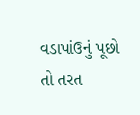વડાપાંઉનું પૂછો તો તરત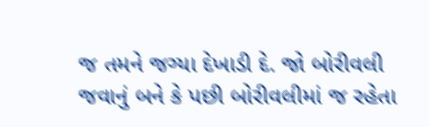જ તમને જગ્યા દેખાડી દે. જો બોરીવલી જવાનું બને કે પછી બોરીવલીમાં જ રહેતા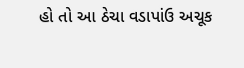હો તો આ ઠેચા વડાપાંઉ અચૂક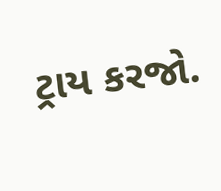ટ્રાય કરજો.